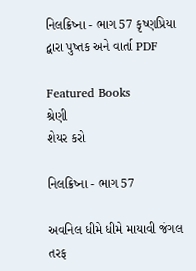નિલક્રિષ્ના - ભાગ 57 કૃષ્ણપ્રિયા દ્વારા પુષ્તક અને વાર્તા PDF

Featured Books
શ્રેણી
શેયર કરો

નિલક્રિષ્ના - ભાગ 57

અવનિલ ધીમે ધીમે માયાવી જંગલ તરફ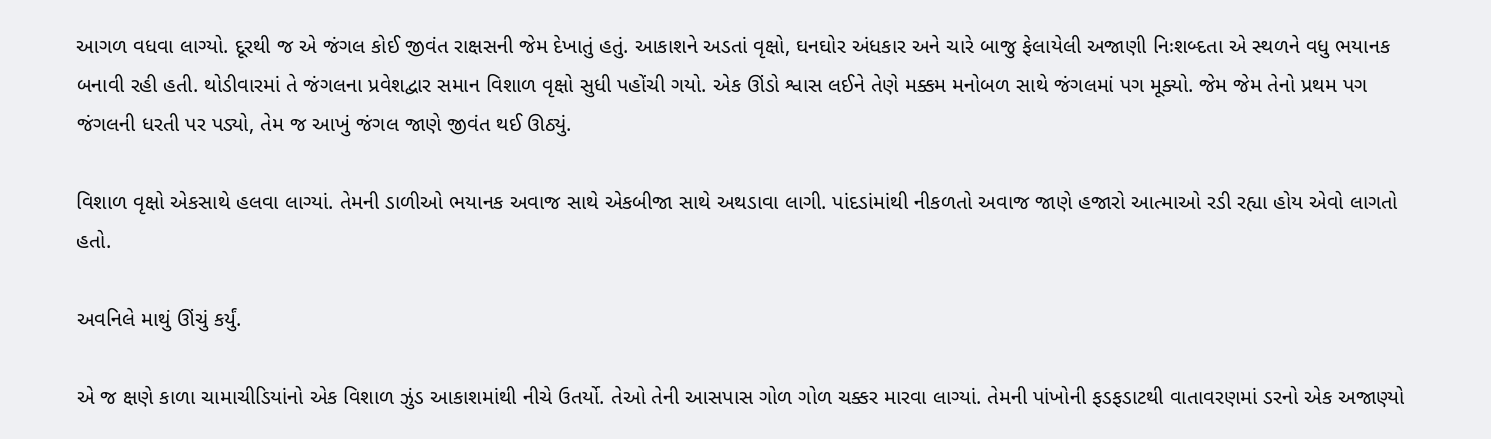આગળ વધવા લાગ્યો. દૂરથી જ એ જંગલ કોઈ જીવંત રાક્ષસની જેમ દેખાતું હતું. આકાશને અડતાં વૃક્ષો, ઘનઘોર અંધકાર અને ચારે બાજુ ફેલાયેલી અજાણી નિઃશબ્દતા એ સ્થળને વધુ ભયાનક બનાવી રહી હતી. થોડીવારમાં તે જંગલના પ્રવેશદ્વાર સમાન વિશાળ વૃક્ષો સુધી પહોંચી ગયો. એક ઊંડો શ્વાસ લઈને તેણે મક્કમ મનોબળ સાથે જંગલમાં પગ મૂક્યો. જેમ જેમ તેનો પ્રથમ પગ જંગલની ધરતી પર પડ્યો, તેમ જ આખું જંગલ જાણે જીવંત થઈ ઊઠ્યું.

વિશાળ વૃક્ષો એકસાથે હલવા લાગ્યાં. તેમની ડાળીઓ ભયાનક અવાજ સાથે એકબીજા સાથે અથડાવા લાગી. પાંદડાંમાંથી નીકળતો અવાજ જાણે હજારો આત્માઓ રડી રહ્યા હોય એવો લાગતો હતો.

અવનિલે માથું ઊંચું કર્યું.

એ જ ક્ષણે કાળા ચામાચીડિયાંનો એક વિશાળ ઝુંડ આકાશમાંથી નીચે ઉતર્યો. તેઓ તેની આસપાસ ગોળ ગોળ ચક્કર મારવા લાગ્યાં. તેમની પાંખોની ફડફડાટથી વાતાવરણમાં ડરનો એક અજાણ્યો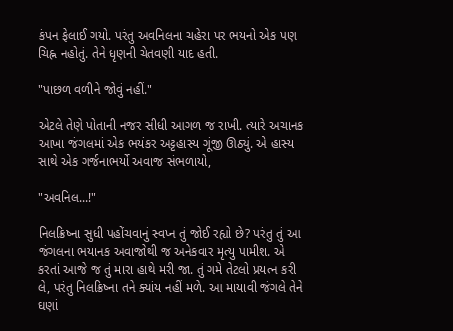કંપન ફેલાઈ ગયો. પરંતુ અવનિલના ચહેરા પર ભયનો એક પણ ચિહ્ન નહોતું. તેને ધૃણની ચેતવણી યાદ હતી.

"પાછળ વળીને જોવું નહીં."

એટલે તેણે પોતાની નજર સીધી આગળ જ રાખી. ત્યારે અચાનક આખા જંગલમાં એક ભયંકર અટ્ટહાસ્ય ગૂંજી ઊઠ્યું. એ હાસ્ય સાથે એક ગર્જનાભર્યો અવાજ સંભળાયો,

"અવનિલ...!"

નિલક્રિષ્ના સુધી પહોંચવાનું સ્વપ્ન તું જોઈ રહ્યો છે? પરંતુ તું આ જંગલના ભયાનક અવાજોથી જ અનેકવાર મૃત્યુ પામીશ. એ કરતાં આજે જ તું મારા હાથે મરી જા. તું ગમે તેટલો પ્રયત્ન કરી લે, પરંતુ નિલક્રિષ્ના તને ક્યાંય નહીં મળે. આ માયાવી જંગલે તેને ઘણાં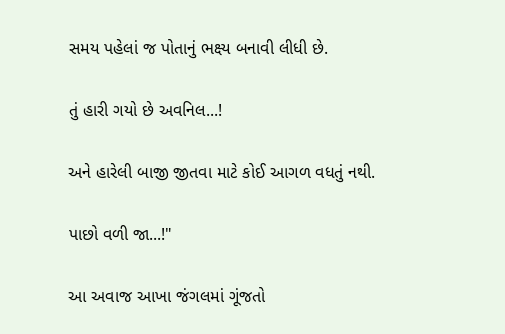સમય પહેલાં જ પોતાનું ભક્ષ્ય બનાવી લીધી છે.

તું હારી ગયો છે અવનિલ...!

અને હારેલી બાજી જીતવા માટે કોઈ આગળ વધતું નથી.

પાછો વળી જા...!"

આ અવાજ આખા જંગલમાં ગૂંજતો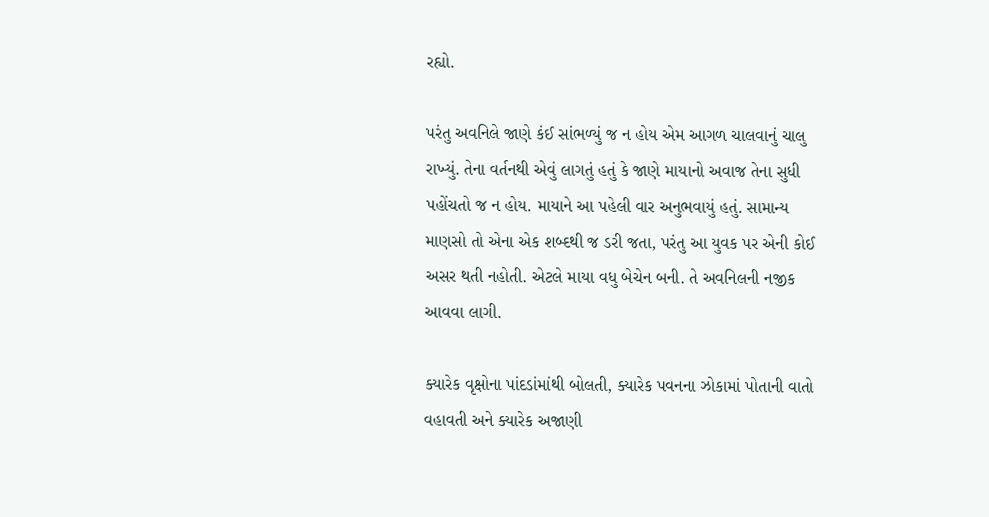રહ્યો.

પરંતુ અવનિલે જાણે કંઈ સાંભળ્યું જ ન હોય એમ આગળ ચાલવાનું ચાલુ રાખ્યું. તેના વર્તનથી એવું લાગતું હતું કે જાણે માયાનો અવાજ તેના સુધી પહોંચતો જ ન હોય. માયાને આ પહેલી વાર અનુભવાયું હતું. સામાન્ય માણસો તો એના એક શબ્દથી જ ડરી જતા, પરંતુ આ યુવક પર એની કોઈ અસર થતી નહોતી. એટલે માયા વધુ બેચેન બની. તે અવનિલની નજીક આવવા લાગી.

ક્યારેક વૃક્ષોના પાંદડાંમાંથી બોલતી, ક્યારેક પવનના ઝોકામાં પોતાની વાતો વહાવતી અને ક્યારેક અજાણી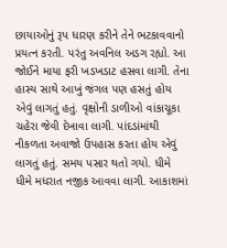છાયાઓનું રૂપ ધારણ કરીને તેને ભટકાવવાનો પ્રયત્ન કરતી. પરંતુ અવનિલ અડગ રહ્યો. આ જોઈને માયા ફરી ખડખડાટ હસવા લાગી. તેના હાસ્ય સાથે આખું જંગલ પણ હસતું હોય એવું લાગતું હતું. વૃક્ષોની ડાળીઓ વાંકાચૂકા ચહેરા જેવી દેખાવા લાગી. પાંદડાંમાંથી નીકળતા અવાજો ઉપહાસ કરતા હોય એવું લાગતું હતું. સમય પસાર થતો ગયો. ધીમે ધીમે મધરાત નજીક આવવા લાગી. આકાશમાં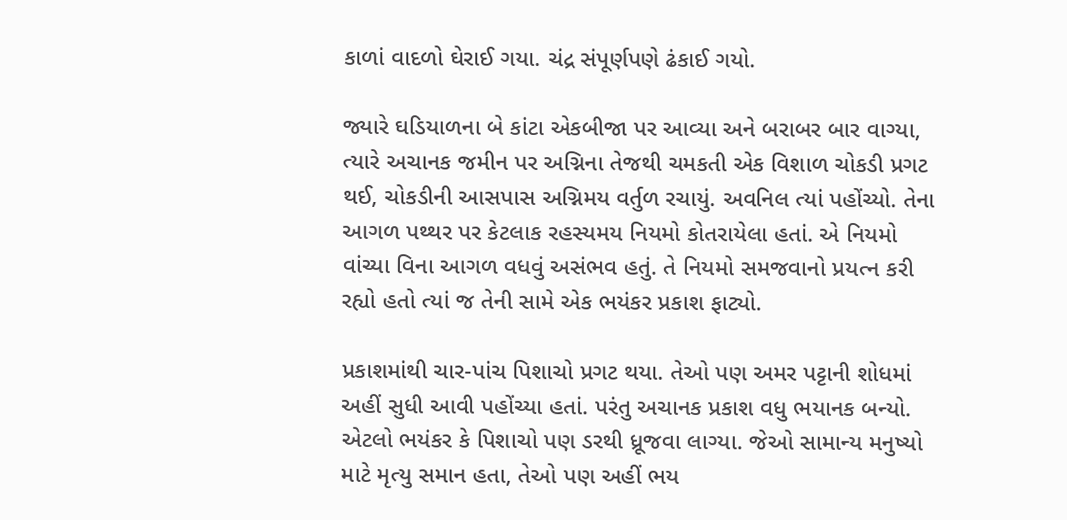કાળાં વાદળો ઘેરાઈ ગયા. ચંદ્ર સંપૂર્ણપણે ઢંકાઈ ગયો.

જ્યારે ઘડિયાળના બે કાંટા એકબીજા પર આવ્યા અને બરાબર બાર વાગ્યા, ત્યારે અચાનક જમીન પર અગ્નિના તેજથી ચમકતી એક વિશાળ ચોકડી પ્રગટ થઈ, ચોકડીની આસપાસ અગ્નિમય વર્તુળ રચાયું. અવનિલ ત્યાં પહોંચ્યો. તેના આગળ પથ્થર પર કેટલાક રહસ્યમય નિયમો કોતરાયેલા હતાં. એ નિયમો વાંચ્યા વિના આગળ વધવું અસંભવ હતું. તે નિયમો સમજવાનો પ્રયત્ન કરી રહ્યો હતો ત્યાં જ તેની સામે એક ભયંકર પ્રકાશ ફાટ્યો.

પ્રકાશમાંથી ચાર-પાંચ પિશાચો પ્રગટ થયા. તેઓ પણ અમર પટ્ટાની શોધમાં અહીં સુધી આવી પહોંચ્યા હતાં. પરંતુ અચાનક પ્રકાશ વધુ ભયાનક બન્યો. એટલો ભયંકર કે પિશાચો પણ ડરથી ધ્રૂજવા લાગ્યા. જેઓ સામાન્ય મનુષ્યો માટે મૃત્યુ સમાન હતા, તેઓ પણ અહીં ભય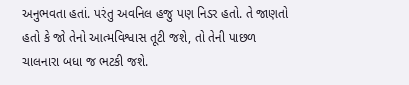અનુભવતા હતાં. પરંતુ અવનિલ હજુ પણ નિડર હતો. તે જાણતો હતો કે જો તેનો આત્મવિશ્વાસ તૂટી જશે, તો તેની પાછળ ચાલનારા બધા જ ભટકી જશે.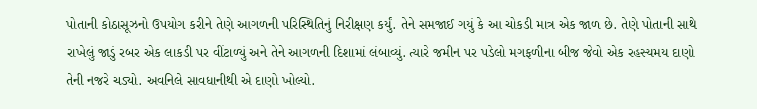પોતાની કોઠાસૂઝનો ઉપયોગ કરીને તેણે આગળની પરિસ્થિતિનું નિરીક્ષણ કર્યું. તેને સમજાઈ ગયું કે આ ચોકડી માત્ર એક જાળ છે. તેણે પોતાની સાથે રાખેલું જાડું રબર એક લાકડી પર વીંટાળ્યું અને તેને આગળની દિશામાં લંબાવ્યું. ત્યારે જમીન પર પડેલો મગફળીના બીજ જેવો એક રહસ્યમય દાણો તેની નજરે ચડ્યો. અવનિલે સાવધાનીથી એ દાણો ખોલ્યો.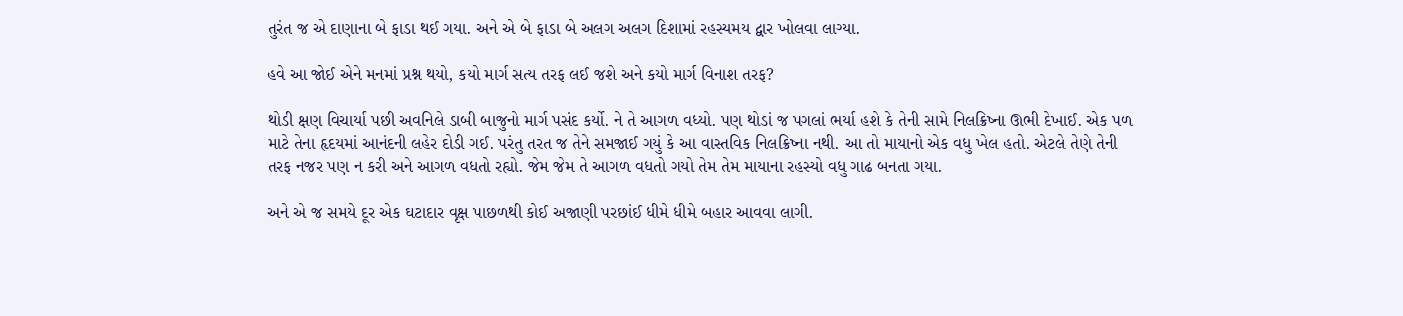તુરંત જ એ દાણાના બે ફાડા થઈ ગયા. અને એ બે ફાડા બે અલગ અલગ દિશામાં રહસ્યમય દ્વાર ખોલવા લાગ્યા.

હવે આ જોઈ એને મનમાં પ્રશ્ન થયો, કયો માર્ગ સત્ય તરફ લઈ જશે અને કયો માર્ગ વિનાશ તરફ?

થોડી ક્ષણ વિચાર્યા પછી અવનિલે ડાબી બાજુનો માર્ગ પસંદ કર્યો. ને તે આગળ વધ્યો. પણ થોડાં જ પગલાં ભર્યા હશે કે તેની સામે નિલક્રિષ્ના ઊભી દેખાઈ. એક પળ માટે તેના હૃદયમાં આનંદની લહેર દોડી ગઈ. પરંતુ તરત જ તેને સમજાઈ ગયું કે આ વાસ્તવિક નિલક્રિષ્ના નથી. આ તો માયાનો એક વધુ ખેલ હતો. એટલે તેણે તેની તરફ નજર પણ ન કરી અને આગળ વધતો રહ્યો. જેમ જેમ તે આગળ વધતો ગયો તેમ તેમ માયાના રહસ્યો વધુ ગાઢ બનતા ગયા.

અને એ જ સમયે દૂર એક ઘટાદાર વૃક્ષ પાછળથી કોઈ અજાણી પરછાંઈ ધીમે ધીમે બહાર આવવા લાગી.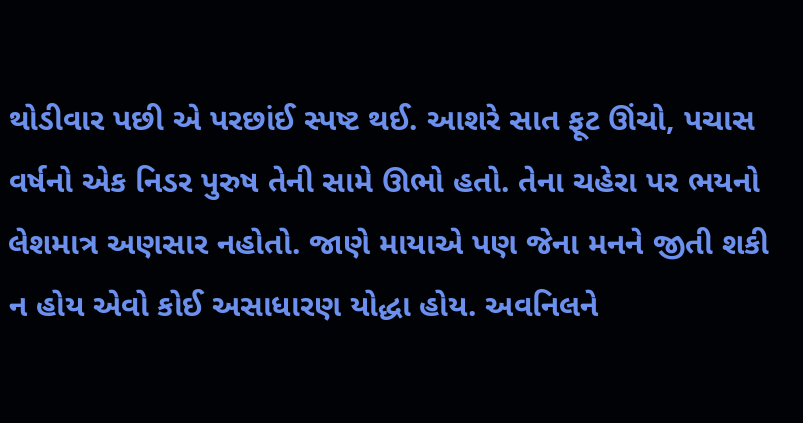થોડીવાર પછી એ પરછાંઈ સ્પષ્ટ થઈ. આશરે સાત ફૂટ ઊંચો, પચાસ વર્ષનો એક નિડર પુરુષ તેની સામે ઊભો હતો. તેના ચહેરા પર ભયનો લેશમાત્ર અણસાર નહોતો. જાણે માયાએ પણ જેના મનને જીતી શકી ન હોય એવો કોઈ અસાધારણ યોદ્ધા હોય. અવનિલને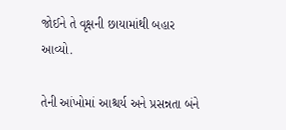જોઈને તે વૃક્ષની છાયામાંથી બહાર આવ્યો.

તેની આંખોમાં આશ્ચર્ય અને પ્રસન્નતા બંને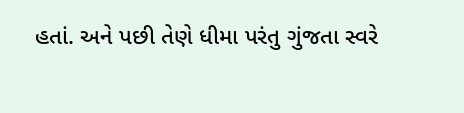હતાં. અને પછી તેણે ધીમા પરંતુ ગુંજતા સ્વરે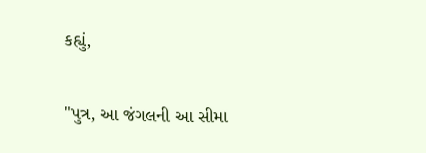કહ્યું,

"પુત્ર, આ જંગલની આ સીમા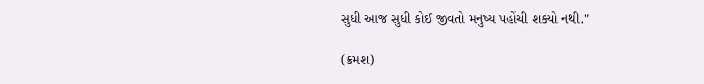સુધી આજ સુધી કોઈ જીવતો મનુષ્ય પહોંચી શક્યો નથી."

(ક્રમશ)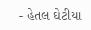- હેતલ ઘેટીયા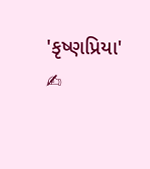'કૃષ્ણપ્રિયા' ✍